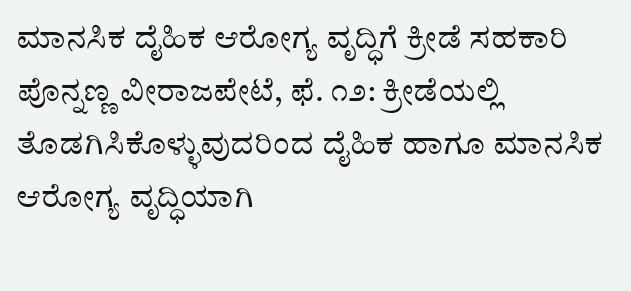ಮಾನಸಿಕ ದೈಹಿಕ ಆರೋಗ್ಯ ವೃದ್ಧಿಗೆ ಕ್ರೀಡೆ ಸಹಕಾರಿ ಪೊನ್ನಣ್ಣ ವೀರಾಜಪೇಟೆ, ಫೆ. ೧೨: ಕ್ರೀಡೆಯಲ್ಲಿ ತೊಡಗಿಸಿಕೊಳ್ಳುವುದರಿಂದ ದೈಹಿಕ ಹಾಗೂ ಮಾನಸಿಕ ಆರೋಗ್ಯ ವೃದ್ಧಿಯಾಗಿ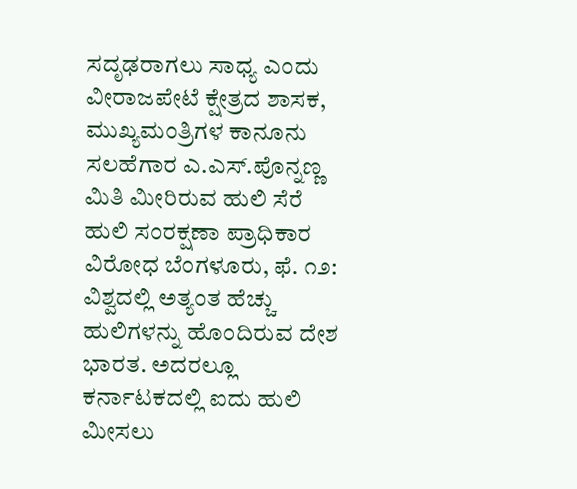ಸದೃಢರಾಗಲು ಸಾಧ್ಯ ಎಂದು ವೀರಾಜಪೇಟೆ ಕ್ಷೇತ್ರದ ಶಾಸಕ, ಮುಖ್ಯಮಂತ್ರಿಗಳ ಕಾನೂನು ಸಲಹೆಗಾರ ಎ.ಎಸ್.ಪೊನ್ನಣ್ಣ
ಮಿತಿ ಮೀರಿರುವ ಹುಲಿ ಸೆರೆ ಹುಲಿ ಸಂರಕ್ಷಣಾ ಪ್ರಾಧಿಕಾರ ವಿರೋಧ ಬೆಂಗಳೂರು, ಫೆ. ೧೨: ವಿಶ್ವದಲ್ಲಿ ಅತ್ಯಂತ ಹೆಚ್ಚು ಹುಲಿಗಳನ್ನು ಹೊಂದಿರುವ ದೇಶ ಭಾರತ. ಅದರಲ್ಲೂ ಕರ್ನಾಟಕದಲ್ಲಿ ಐದು ಹುಲಿ ಮೀಸಲು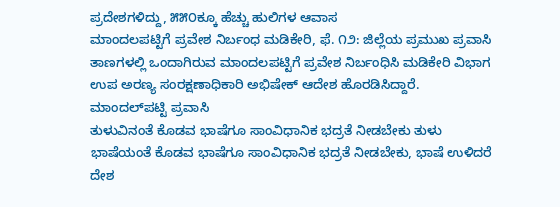ಪ್ರದೇಶಗಳಿದ್ದು, ೫೫೦ಕ್ಕೂ ಹೆಚ್ಚು ಹುಲಿಗಳ ಆವಾಸ
ಮಾಂದಲಪಟ್ಟಿಗೆ ಪ್ರವೇಶ ನಿರ್ಬಂಧ ಮಡಿಕೇರಿ, ಫೆ. ೧೨: ಜಿಲ್ಲೆಯ ಪ್ರಮುಖ ಪ್ರವಾಸಿ ತಾಣಗಳಲ್ಲಿ ಒಂದಾಗಿರುವ ಮಾಂದಲಪಟ್ಟಿಗೆ ಪ್ರವೇಶ ನಿರ್ಬಂಧಿಸಿ ಮಡಿಕೇರಿ ವಿಭಾಗ ಉಪ ಅರಣ್ಯ ಸಂರಕ್ಷಣಾಧಿಕಾರಿ ಅಭಿಷೇಕ್ ಆದೇಶ ಹೊರಡಿಸಿದ್ದಾರೆ. ಮಾಂದಲ್‌ಪಟ್ಟಿ ಪ್ರವಾಸಿ
ತುಳುವಿನಂತೆ ಕೊಡವ ಭಾಷೆಗೂ ಸಾಂವಿಧಾನಿಕ ಭದ್ರತೆ ನೀಡಬೇಕು ತುಳು ಭಾಷೆಯಂತೆ ಕೊಡವ ಭಾಷೆಗೂ ಸಾಂವಿಧಾನಿಕ ಭದ್ರತೆ ನೀಡಬೇಕು, ಭಾಷೆ ಉಳಿದರೆ ದೇಶ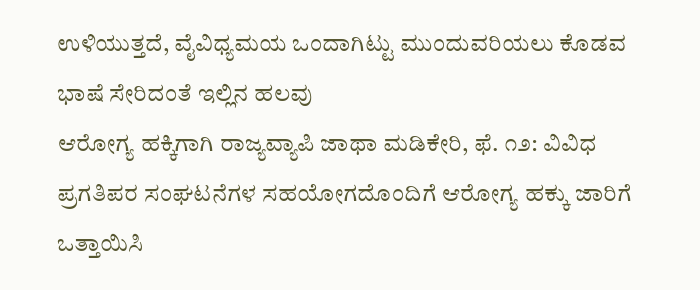ಉಳಿಯುತ್ತದೆ, ವೈವಿಧ್ಯಮಯ ಒಂದಾಗಿಟ್ಟು ಮುಂದುವರಿಯಲು ಕೊಡವ ಭಾಷೆ ಸೇರಿದಂತೆ ಇಲ್ಲಿನ ಹಲವು
ಆರೋಗ್ಯ ಹಕ್ಕಿಗಾಗಿ ರಾಜ್ಯವ್ಯಾಪಿ ಜಾಥಾ ಮಡಿಕೇರಿ, ಫೆ. ೧೨: ವಿವಿಧ ಪ್ರಗತಿಪರ ಸಂಘಟನೆಗಳ ಸಹಯೋಗದೊಂದಿಗೆ ಆರೋಗ್ಯ ಹಕ್ಕು ಜಾರಿಗೆ ಒತ್ತಾಯಿಸಿ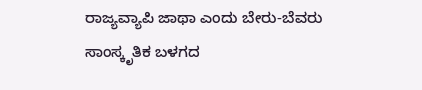ರಾಜ್ಯವ್ಯಾಪಿ ಜಾಥಾ ಎಂದು ಬೇರು-ಬೆವರು ಸಾಂಸ್ಕೃತಿಕ ಬಳಗದ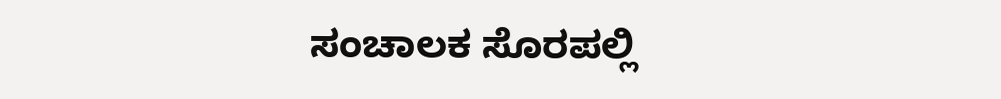ಸಂಚಾಲಕ ಸೊರಪಲ್ಲಿ